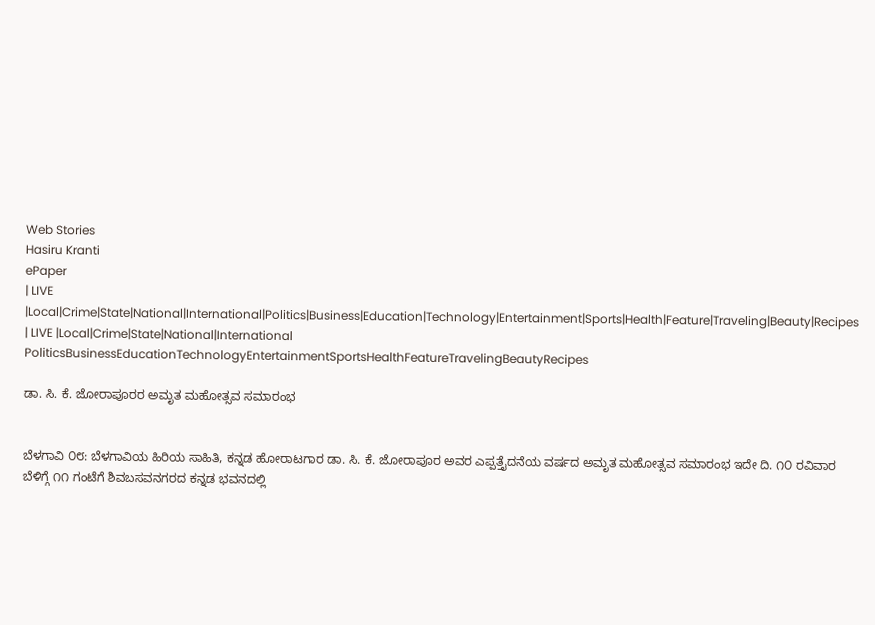Web Stories
Hasiru Kranti
ePaper
| LIVE |Local|Crime|State|National|International|Politics|Business|Education|Technology|Entertainment|Sports|Health|Feature|Traveling|Beauty|Recipes
| LIVE |Local|Crime|State|National|International
PoliticsBusinessEducationTechnologyEntertainmentSportsHealthFeatureTravelingBeautyRecipes

ಡಾ. ಸಿ. ಕೆ. ಜೋರಾಪೂರರ ಅಮೃತ ಮಹೋತ್ಸವ ಸಮಾರಂಭ


ಬೆಳಗಾವಿ ೦೮: ಬೆಳಗಾವಿಯ ಹಿರಿಯ ಸಾಹಿತಿ, ಕನ್ನಡ ಹೋರಾಟಗಾರ ಡಾ. ಸಿ. ಕೆ. ಜೋರಾಪೂರ ಅವರ ಎಪ್ಪತ್ತೈದನೆಯ ವರ್ಷದ ಅಮೃತ ಮಹೋತ್ಸವ ಸಮಾರಂಭ ಇದೇ ದಿ. ೧೦ ರವಿವಾರ ಬೆಳಿಗ್ಗೆ ೧೧ ಗಂಟೆಗೆ ಶಿವಬಸವನಗರದ ಕನ್ನಡ ಭವನದಲ್ಲಿ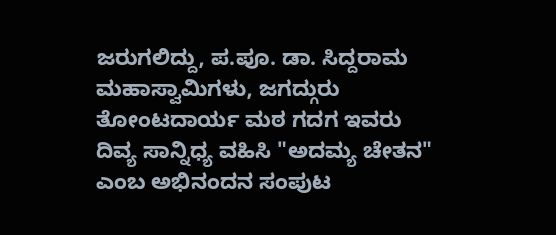ಜರುಗಲಿದ್ದು, ಪ.ಪೂ. ಡಾ. ಸಿದ್ದರಾಮ ಮಹಾಸ್ವಾಮಿಗಳು, ಜಗದ್ಗುರು  ತೋಂಟದಾರ್ಯ ಮಠ ಗದಗ ಇವರು ದಿವ್ಯ ಸಾನ್ನಿಧ್ಯ ವಹಿಸಿ "ಅದಮ್ಯ ಚೇತನ" ಎಂಬ ಅಭಿನಂದನ ಸಂಪುಟ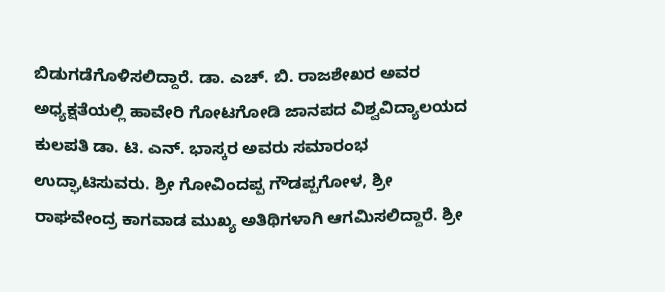ಬಿಡುಗಡೆಗೊಳಿಸಲಿದ್ದಾರೆ. ಡಾ. ಎಚ್. ಬಿ. ರಾಜಶೇಖರ ಅವರ ಅಧ್ಯಕ್ಷತೆಯಲ್ಲಿ ಹಾವೇರಿ ಗೋಟಗೋಡಿ ಜಾನಪದ ವಿಶ್ವವಿದ್ಯಾಲಯದ ಕುಲಪತಿ ಡಾ. ಟಿ. ಎನ್. ಭಾಸ್ಕರ ಅವರು ಸಮಾರಂಭ ಉದ್ಘಾಟಿಸುವರು. ಶ್ರೀ ಗೋವಿಂದಪ್ಪ ಗೌಡಪ್ಪಗೋಳ, ಶ್ರೀ ರಾಘವೇಂದ್ರ ಕಾಗವಾಡ ಮುಖ್ಯ ಅತಿಥಿಗಳಾಗಿ ಆಗಮಿಸಲಿದ್ದಾರೆ. ಶ್ರೀ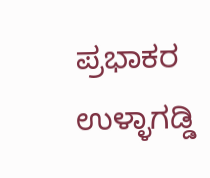ಪ್ರಭಾಕರ ಉಳ್ಳಾಗಡ್ಡಿ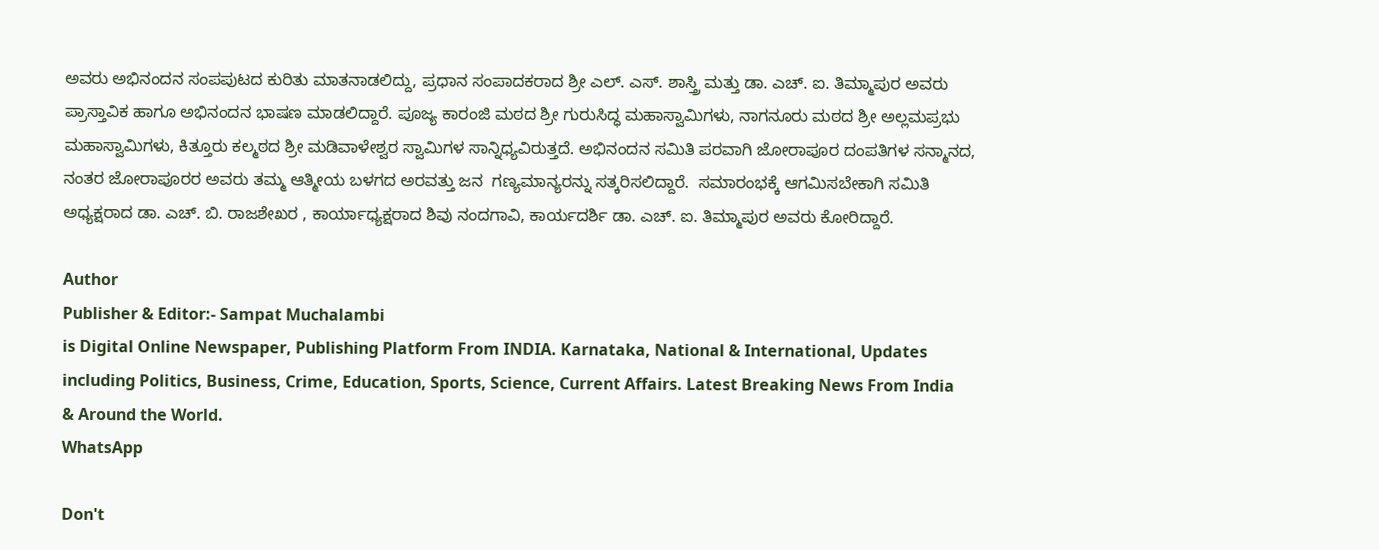ಅವರು ಅಭಿನಂದನ ಸಂಪಪುಟದ ಕುರಿತು ಮಾತನಾಡಲಿದ್ದು, ಪ್ರಧಾನ ಸಂಪಾದಕರಾದ ಶ್ರೀ ಎಲ್. ಎಸ್. ಶಾಸ್ತ್ರಿ ಮತ್ತು ಡಾ. ಎಚ್. ಐ. ತಿಮ್ಮಾಪುರ ಅವರು ಪ್ರಾಸ್ತಾವಿಕ ಹಾಗೂ ಅಭಿನಂದನ ಭಾಷಣ ಮಾಡಲಿದ್ದಾರೆ. ಪೂಜ್ಯ ಕಾರಂಜಿ ಮಠದ ಶ್ರೀ ಗುರುಸಿದ್ಧ ಮಹಾಸ್ವಾಮಿಗಳು, ನಾಗನೂರು ಮಠದ ಶ್ರೀ ಅಲ್ಲಮಪ್ರಭು ಮಹಾಸ್ವಾಮಿಗಳು, ಕಿತ್ತೂರು ಕಲ್ಮಠದ ಶ್ರೀ ಮಡಿವಾಳೇಶ್ವರ ಸ್ವಾಮಿಗಳ ಸಾನ್ನಿಧ್ಯವಿರುತ್ತದೆ. ಅಭಿನಂದನ ಸಮಿತಿ ಪರವಾಗಿ ಜೋರಾಪೂರ ದಂಪತಿಗಳ ಸನ್ಮಾನದ, ನಂತರ ಜೋರಾಪೂರರ ಅವರು ತಮ್ಮ ಆತ್ಮೀಯ ಬಳಗದ ಅರವತ್ತು ಜನ  ಗಣ್ಯಮಾನ್ಯರನ್ನು ಸತ್ಕರಿಸಲಿದ್ದಾರೆ.  ಸಮಾರಂಭಕ್ಕೆ ಆಗಮಿಸಬೇಕಾಗಿ ಸಮಿತಿ ಅಧ್ಯಕ್ಷರಾದ ಡಾ. ಎಚ್. ಬಿ. ರಾಜಶೇಖರ , ಕಾರ್ಯಾಧ್ಯಕ್ಷರಾದ ಶಿವು ನಂದಗಾವಿ, ಕಾರ್ಯದರ್ಶಿ ಡಾ. ಎಚ್. ಐ. ತಿಮ್ಮಾಪುರ ಅವರು ಕೋರಿದ್ದಾರೆ.

Author
Publisher & Editor:- Sampat Muchalambi
is Digital Online Newspaper, Publishing Platform From INDIA. Karnataka, National & International, Updates including Politics, Business, Crime, Education, Sports, Science, Current Affairs. Latest Breaking News From India & Around the World.
WhatsApp

Don't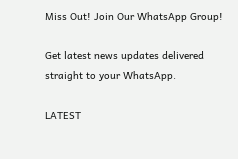Miss Out! Join Our WhatsApp Group!

Get latest news updates delivered straight to your WhatsApp.

LATEST